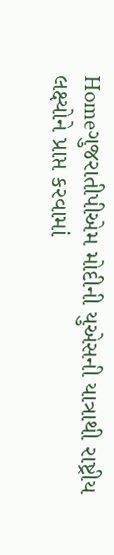Homeગુજરાતીપીએમ મોદીની યુએસની યાત્રાથી રાષ્ટ્રીય લક્ષ્યોને પ્રાપ્ત કરવામાં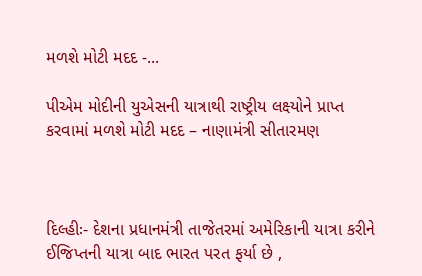મળશે મોટી મદદ -...

પીએમ મોદીની યુએસની યાત્રાથી રાષ્ટ્રીય લક્ષ્યોને પ્રાપ્ત કરવામાં મળશે મોટી મદદ – નાણામંત્રી સીતારમણ



દિલ્હીઃ- દેશના પ્રધાનમંત્રી તાજેતરમાં અમેરિકાની યાત્રા કરીને ઈજિપ્તની યાત્રા બાદ ભારત પરત ફર્યા છે ,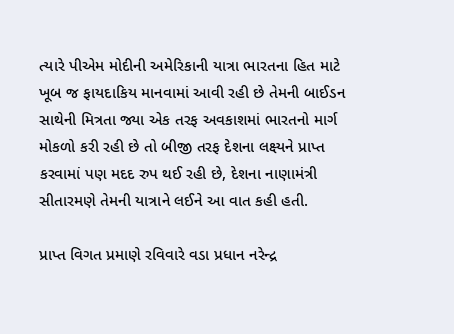ત્યારે પીએમ મોદીની અમેરિકાની યાત્રા ભારતના હિત માટે ખૂબ જ ફાયદાકિય માનવામાં આવી રહી છે તેમની બાઈડન સાથેની મિત્રતા જ્યા એક તરફ અવકાશમાં ભારતનો માર્ગ મોકળો કરી રહી છે તો બીજી તરફ દેશના લક્ષ્યને પ્રાપ્ત કરવામાં પણ મદદ રુપ થઈ રહી છે, દેશના નાણામંત્રી સીતારમણે તેમની યાત્રાને લઈને આ વાત કહી હતી.

પ્રાપ્ત વિગત પ્રમાણે રવિવારે વડા પ્રધાન નરેન્દ્ર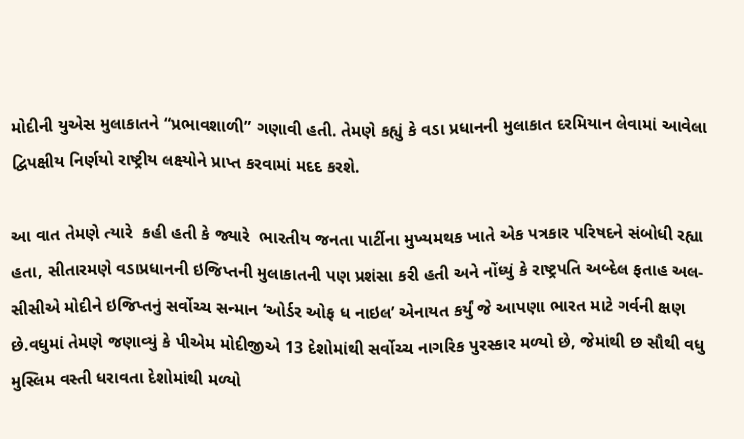મોદીની યુએસ મુલાકાતને “પ્રભાવશાળી” ગણાવી હતી. તેમણે કહ્યું કે વડા પ્રધાનની મુલાકાત દરમિયાન લેવામાં આવેલા દ્વિપક્ષીય નિર્ણયો રાષ્ટ્રીય લક્ષ્યોને પ્રાપ્ત કરવામાં મદદ કરશે.

આ વાત તેમણે ત્યારે  કહી હતી કે જ્યારે  ભારતીય જનતા પાર્ટીના મુખ્યમથક ખાતે એક પત્રકાર પરિષદને સંબોધી રહ્યા હતા, સીતારમણે વડાપ્રધાનની ઇજિપ્તની મુલાકાતની પણ પ્રશંસા કરી હતી અને નોંધ્યું કે રાષ્ટ્રપતિ અબ્દેલ ફતાહ અલ-સીસીએ મોદીને ઇજિપ્તનું સર્વોચ્ચ સન્માન ‘ઓર્ડર ઓફ ધ નાઇલ’ એનાયત કર્યું જે આપણા ભારત માટે ગર્વની ક્ષણ છે.વધુમાં તેમણે જણાવ્યું કે પીએમ મોદીજીએ 13 દેશોમાંથી સર્વોચ્ચ નાગરિક પુરસ્કાર મળ્યો છે, જેમાંથી છ સૌથી વધુ મુસ્લિમ વસ્તી ધરાવતા દેશોમાંથી મળ્યો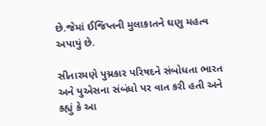છે.જેમાં ઈજિપ્તની મુલાકાતને ઘણુ મહત્વ અપાયું છે.

સીતારમણે પુચ્રકાર પરિષદને સંબોધતા ભારત અને યુએસના સંબંધો પર વાત કરી હતી અને કહ્યું કે આ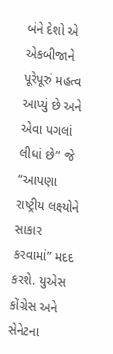બંને દેશો એ એકબીજાને પૂરેપૂરું મહત્વ આપ્યું છે અને એવા પગલાં લીધાં છે” જે “આપણા રાષ્ટ્રીય લક્ષ્યોને સાકાર કરવામાં” મદદ કરશે. યુએસ કોંગ્રેસ અને સેનેટના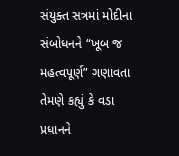સંયુક્ત સત્રમાં મોદીના સંબોધનને “ખૂબ જ મહત્વપૂર્ણ” ગણાવતા તેમણે કહ્યું કે વડા પ્રધાનને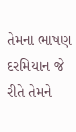તેમના ભાષણ દરમિયાન જે રીતે તેમને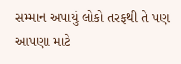સમ્માન અપાયું લોકો તરફથી તે પણ આપણા માટે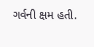ગર્વની ક્ષમ હતી.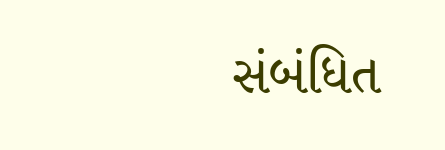સંબંધિત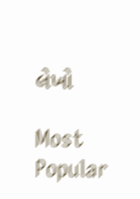લેખો

Most Popular